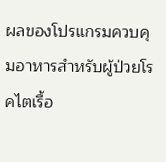ผลของโปรแกรมควบคุมอาหารสำหรับผู้ป่วยโรคไตเรื้อ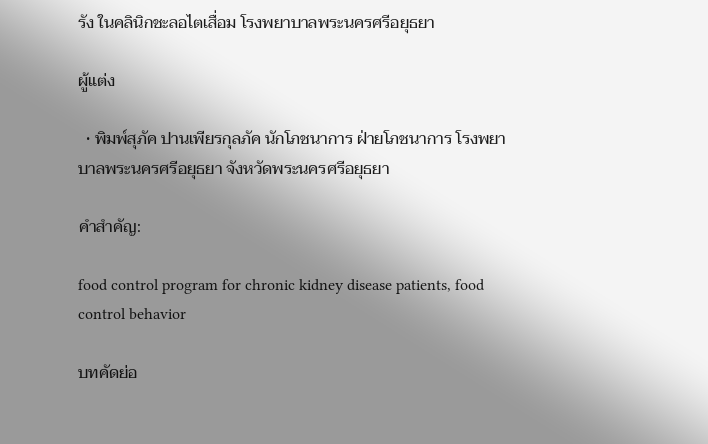รัง ในคลินิกชะลอไตเสื่อม โรงพยาบาลพระนครศรีอยุธยา

ผู้แต่ง

  • พิมพ์สุภัค ปานเพียรกุลภัค นักโภชนาการ ฝ่ายโภชนาการ โรงพยาบาลพระนครศรีอยุธยา จังหวัดพระนครศรีอยุธยา

คำสำคัญ:

food control program for chronic kidney disease patients, food control behavior

บทคัดย่อ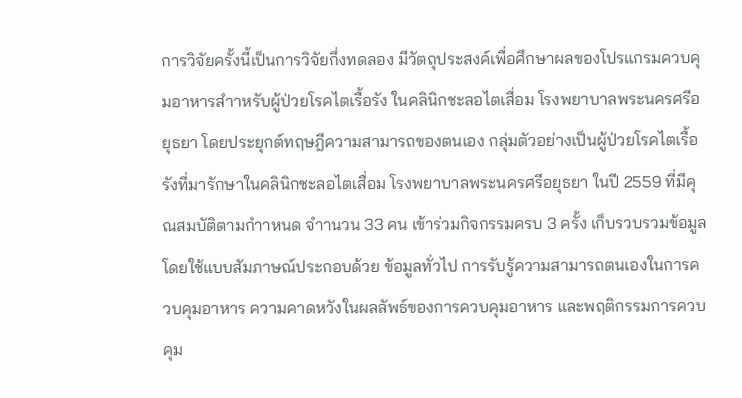การวิจัยครั้งนี้เป็นการวิจัยกึ่งทดลอง มีวัตถุประสงค์เพื่อศึกษาผลของโปรแกรมควบคุมอาหารสำาหรับผู้ป่วยโรคไตเรื้อรัง ในคลินิกชะลอไตเสื่อม โรงพยาบาลพระนครศรีอยุธยา โดยประยุกต์ทฤษฎีความสามารถของตนเอง กลุ่มตัวอย่างเป็นผู้ป่วยโรคไตเรื้อรังที่มารักษาในคลินิกชะลอไตเสื่อม โรงพยาบาลพระนครศรีอยุธยา ในปี 2559 ที่มีคุณสมบัติตามกำาหนด จำานวน 33 คน เข้าร่วมกิจกรรมครบ 3 ครั้ง เก็บรวบรวมข้อมูลโดยใช้แบบสัมภาษณ์ประกอบด้วย ข้อมูลทั่วไป การรับรู้ความสามารถตนเองในการควบคุมอาหาร ความคาดหวังในผลลัพธ์ของการควบคุมอาหาร และพฤติกรรมการควบคุม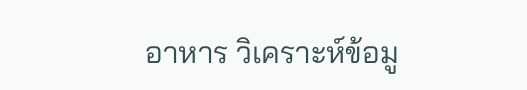อาหาร วิเคราะห์ข้อมู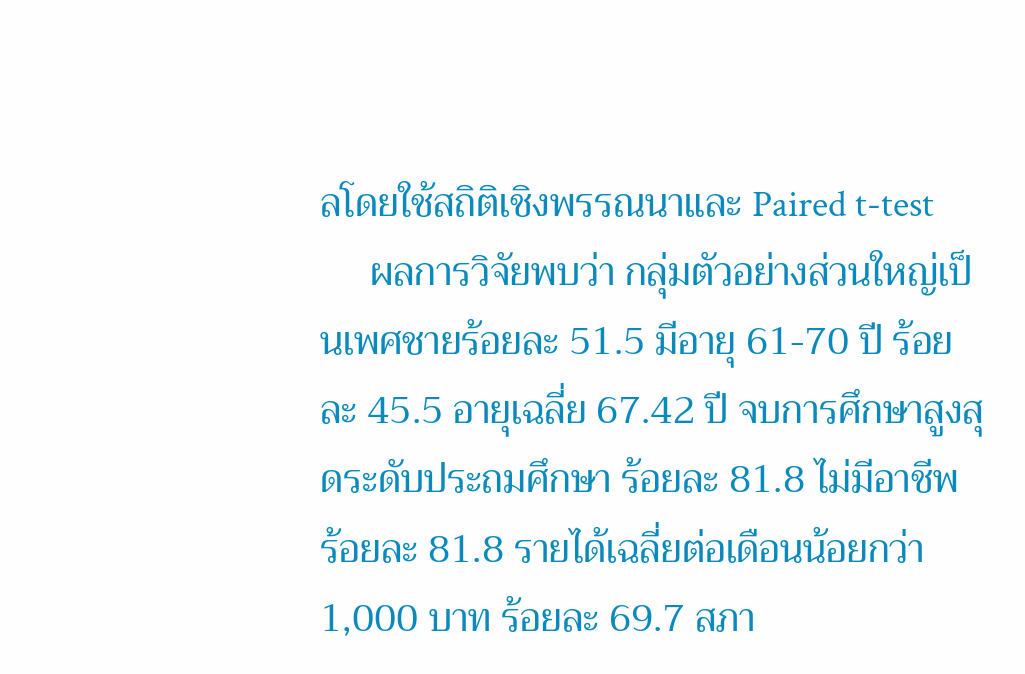ลโดยใช้สถิติเชิงพรรณนาและ Paired t-test
     ผลการวิจัยพบว่า กลุ่มตัวอย่างส่วนใหญ่เป็นเพศชายร้อยละ 51.5 มีอายุ 61-70 ปี ร้อยละ 45.5 อายุเฉลี่ย 67.42 ปี จบการศึกษาสูงสุดระดับประถมศึกษา ร้อยละ 81.8 ไม่มีอาชีพ ร้อยละ 81.8 รายได้เฉลี่ยต่อเดือนน้อยกว่า 1,000 บาท ร้อยละ 69.7 สภา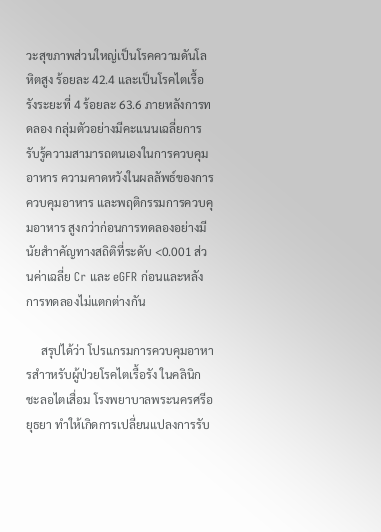วะสุขภาพส่วนใหญ่เป็นโรคความดันโลหิตสูง ร้อยละ 42.4 และเป็นโรคไตเรื้อรังระยะที่ 4 ร้อยละ 63.6 ภายหลังการทดลอง กลุ่มตัวอย่างมีคะแนนเฉลี่ยการรับรู้ความสามารถตนเองในการควบคุมอาหาร ความคาดหวังในผลลัพธ์ของการควบคุมอาหาร และพฤติกรรมการควบคุมอาหาร สูงกว่าก่อนการทดลองอย่างมีนัยสำาคัญทางสถิติที่ระดับ <0.001 ส่วนค่าเฉลี่ย Cr และ eGFR ก่อนและหลังการทดลองไม่แตกต่างกัน

     สรุปได้ว่า โปรแกรมการควบคุมอาหารสำาหรับผู้ป่วยโรคไตเรื้อรัง ในคลินิกชะลอไตเสื่อม โรงพยาบาลพระนครศรีอยุธยา ทำให้เกิดการเปลี่ยนแปลงการรับ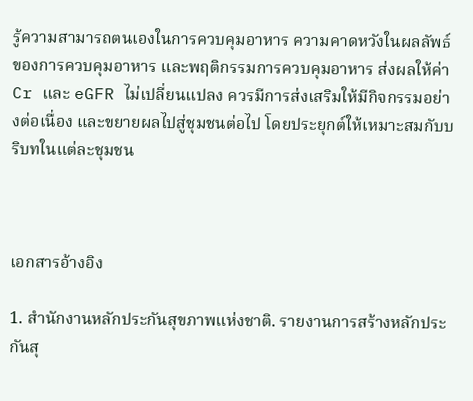รู้ความสามารถตนเองในการควบคุมอาหาร ความคาดหวังในผลลัพธ์ของการควบคุมอาหาร และพฤติกรรมการควบคุมอาหาร ส่งผลให้ค่า Cr และ eGFR ไม่เปลี่ยนแปลง ควรมีการส่งเสริมให้มีกิจกรรมอย่างต่อเนื่อง และขยายผลไปสู่ชุมชนต่อไป โดยประยุกต์ให้เหมาะสมกับบริบทในแต่ละชุมชน



เอกสารอ้างอิง

1. สำนักงานหลักประกันสุขภาพแห่งชาติ. รายงานการสร้างหลักประกันสุ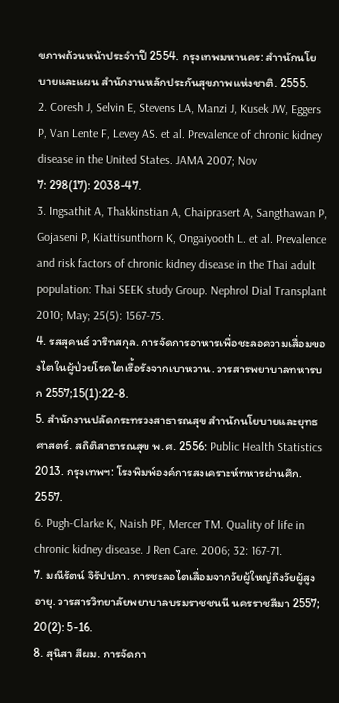ขภาพถ้วนหน้าประจำาปี 2554. กรุงเทพมหานคร: สำานักนโยบายและแผน สำนักงานหลักประกันสุขภาพแห่งชาติ. 2555.
2. Coresh J, Selvin E, Stevens LA, Manzi J, Kusek JW, Eggers P, Van Lente F, Levey AS. et al. Prevalence of chronic kidney disease in the United States. JAMA 2007; Nov
7: 298(17): 2038-47.
3. Ingsathit A, Thakkinstian A, Chaiprasert A, Sangthawan P, Gojaseni P, Kiattisunthorn K, Ongaiyooth L. et al. Prevalence and risk factors of chronic kidney disease in the Thai adult population: Thai SEEK study Group. Nephrol Dial Transplant 2010; May; 25(5): 1567-75.
4. รสสุคนธ์ วาริทสกุล. การจัดการอาหารเพื่อชะลอความเสื่อมของไตในผู้ป่วยโรคไตเรื้อรังจากเบาหวาน. วารสารพยาบาลทหารบก 2557;15(1):22-8.
5. สำนักงานปลัดกระทรวงสาธารณสุข สำานักนโยบายและยุทธศาสตร์. สถิติสาธารณสุข พ.ศ. 2556: Public Health Statistics 2013. กรุงเทพฯ: โรงพิมพ์องค์การสงเคราะห์ทหารผ่านศึก. 2557.
6. Pugh-Clarke K, Naish PF, Mercer TM. Quality of life in chronic kidney disease. J Ren Care. 2006; 32: 167-71.
7. มณีรัตน์ จิรัปปภา. การชะลอไตเสื่อมจากวัยผู้ใหญ่ถึงวัยผู้สูงอายุ. วารสารวิทยาลัยพยาบาลบรมราชชนนี นครราชสีมา 2557; 20(2): 5-16.
8. สุนิสา สีผม. การจัดกา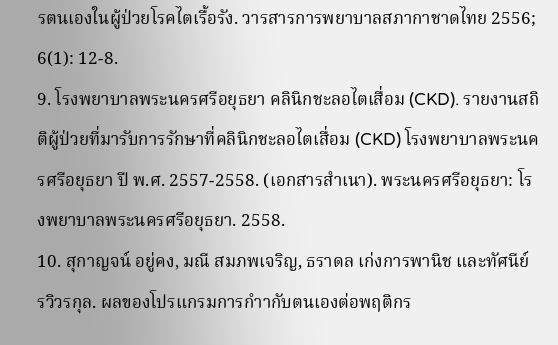รตนเองในผู้ป่วยโรคไตเรื้อรัง. วารสารการพยาบาลสภากาชาดไทย 2556; 6(1): 12-8.
9. โรงพยาบาลพระนครศรีอยุธยา คลินิกชะลอไตเสื่อม (CKD). รายงานสถิติผู้ป่วยที่มารับการรักษาที่คลินิกชะลอไตเสื่อม (CKD) โรงพยาบาลพระนครศรีอยุธยา ปี พ.ศ. 2557-2558. (เอกสารสำเนา). พระนครศรีอยุธยา: โรงพยาบาลพระนครศรีอยุธยา. 2558.
10. สุกาญจน์ อยู่คง, มณี สมภพเจริญ, ธราดล เก่งการพานิช และทัศนีย์ รวิวรกุล. ผลของโปรแกรมการกำากับตนเองต่อพฤติกร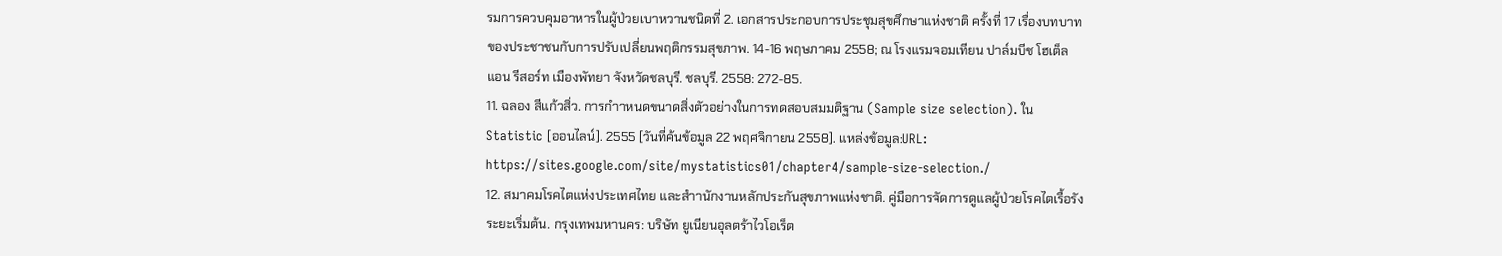รมการควบคุมอาหารในผู้ป่วยเบาหวานชนิดที่ 2. เอกสารประกอบการประชุมสุขศึกษาแห่งชาติ ครั้งที่ 17 เรื่องบทบาทของประชาชนกับการปรับเปลี่ยนพฤติกรรมสุขภาพ. 14-16 พฤษภาคม 2558; ณ โรงแรมจอมเทียน ปาล์มบีช โฮเต็ล แอน รีสอร์ท เมืองพัทยา จังหวัดชลบุรี. ชลบุรี. 2558: 272-85.
11. ฉลอง สีแก้วสิ่ว. การกำาหนดขนาดสิ่งตัวอย่างในการทดสอบสมมติฐาน (Sample size selection). ใน Statistic [ออนไลน์]. 2555 [วันที่ค้นข้อมูล 22 พฤศจิกายน 2558]. แหล่งข้อมูล:URL: https://sites.google.com/site/mystatistics01/chapter4/sample-size-selection./
12. สมาคมโรคไตแห่งประเทศไทย และสำานักงานหลักประกันสุขภาพแห่งชาติ. คู่มือการจัดการดูแลผู้ป่วยโรคไตเรื้อรังระยะเริ่มต้น. กรุงเทพมหานคร: บริษัท ยูเนียนอุลตร้าไวโอเร็ต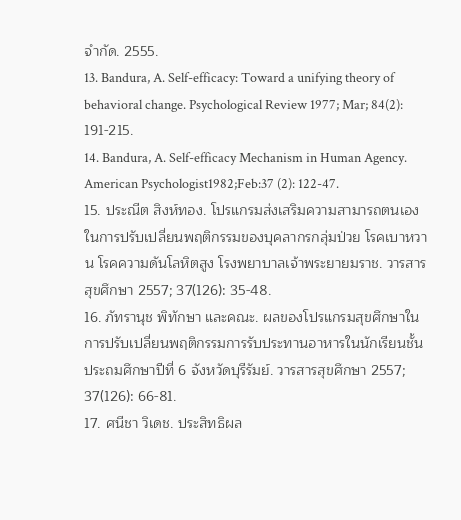จำกัด. 2555.
13. Bandura, A. Self-efficacy: Toward a unifying theory of behavioral change. Psychological Review 1977; Mar; 84(2): 191-215.
14. Bandura, A. Self-efficacy Mechanism in Human Agency. American Psychologist1982;Feb:37 (2): 122-47.
15. ประณีต สิงห์ทอง. โปรแกรมส่งเสริมความสามารถตนเองในการปรับเปลี่ยนพฤติกรรมของบุคลากรกลุ่มป่วย โรคเบาหวาน โรคความดันโลหิตสูง โรงพยาบาลเจ้าพระยายมราช. วารสารสุขศึกษา 2557; 37(126): 35-48.
16. ภัทรานุช พิทักษา และคณะ. ผลของโปรแกรมสุขศึกษาในการปรับเปลี่ยนพฤติกรรมการรับประทานอาหารในนักเรียนชั้นประถมศึกษาปีที่ 6 จังหวัดบุรีรัมย์. วารสารสุขศึกษา 2557; 37(126): 66-81.
17. ศนีชา วิเดช. ประสิทธิผล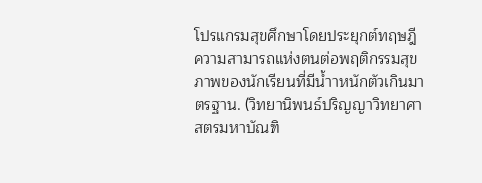โปรแกรมสุขศึกษาโดยประยุกต์ทฤษฎีความสามารถแห่งตนต่อพฤติกรรมสุขภาพของนักเรียนที่มีน้ำาหนักตัวเกินมาตรฐาน. (วิทยานิพนธ์ปริญญาวิทยาศาสตรมหาบัณฑิ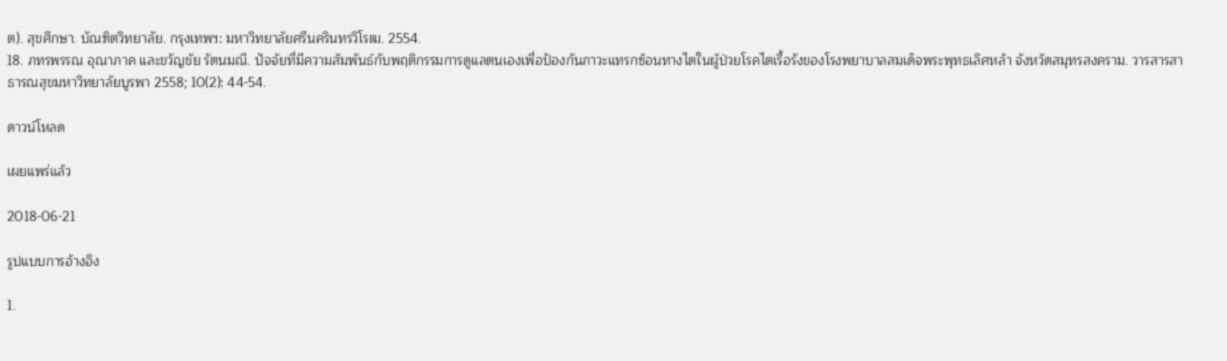ต). สุขศึกษา. บัณฑิตวิทยาลัย. กรุงเทพฯ: มหาวิทยาลัยศรีนครินทรวิโรฒ. 2554.
18. ภทรพรรณ อุณาภาค และขวัญชัย รัตนมณี. ปัจจัยที่มีความสัมพันธ์กับพฤติกรรมการดูแลตนเองเพื่อป้องกันภาวะแทรกซ้อนทางไตในผู้ป่วยโรคไตเรื้อรังของโรงพยาบาลสมเด็จพระพุทธเลิศหล้า จังหวัดสมุทรสงคราม. วารสารสาธารณสุขมหาวิทยาลัยบูรพา 2558; 10(2): 44-54.

ดาวน์โหลด

เผยแพร่แล้ว

2018-06-21

รูปแบบการอ้างอิง

1.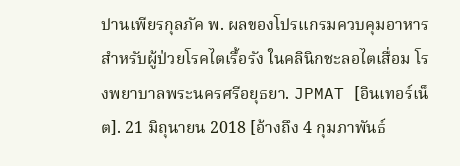ปานเพียรกุลภัค พ. ผลของโปรแกรมควบคุมอาหารสำหรับผู้ป่วยโรคไตเรื้อรัง ในคลินิกชะลอไตเสื่อม โรงพยาบาลพระนครศรีอยุธยา. JPMAT [อินเทอร์เน็ต]. 21 มิถุนายน 2018 [อ้างถึง 4 กุมภาพันธ์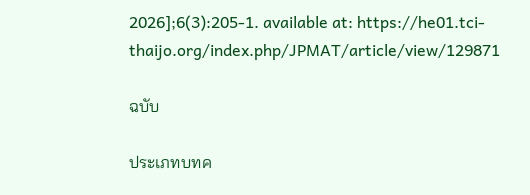2026];6(3):205-1. available at: https://he01.tci-thaijo.org/index.php/JPMAT/article/view/129871

ฉบับ

ประเภทบทค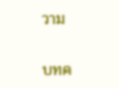วาม

บทค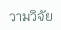วามวิจัย